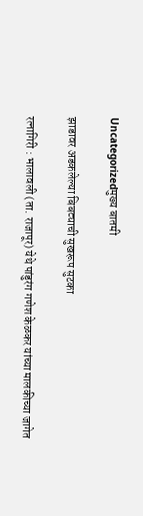Uncategorizedमुख्य बातमी

झाडावर अडकलेल्या बिबट्याची सुखरूप सुटका

रत्नागिरी : भालावली (ता. राजापूर) येथे पांडुरंग गणेश केळकर यांच्या मालकीच्या जागेत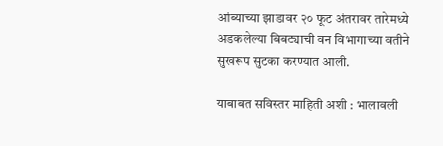आंब्याच्या झाडावर २० फूट अंतरावर तारेमध्ये अडकलेल्या बिबट्याची वन विभागाच्या वतीने सुखरूप सुटका करण्यात आली.

याबाबत सविस्तर माहिती अशी : भालावली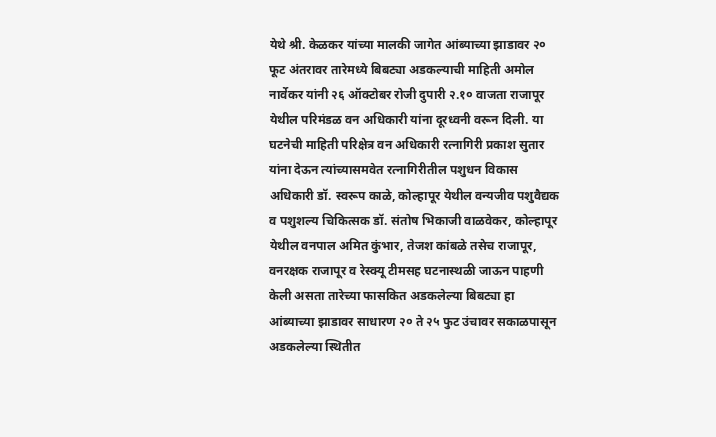येथे श्री. केळकर यांच्या मालकी जागेत आंब्याच्या झाडावर २० फूट अंतरावर तारेमध्ये बिबट्या अडकल्याची माहिती अमोल नार्वेकर यांनी २६ ऑक्टोबर रोजी दुपारी २.१० वाजता राजापूर येथील परिमंडळ वन अधिकारी यांना दूरध्वनी वरून दिली. या घटनेची माहिती परिक्षेत्र वन अधिकारी रत्नागिरी प्रकाश सुतार यांना देऊन त्यांच्यासमवेत रत्नागिरीतील पशुधन विकास अधिकारी डॉ. स्वरूप काळे, कोल्हापूर येथील वन्यजीव पशुवैद्यक व पशुशल्य चिकित्सक डॉ. संतोष भिकाजी वाळवेकर, कोल्हापूर येथील वनपाल अमित कुंभार, तेजश कांबळे तसेच राजापूर, वनरक्षक राजापूर व रेस्क्यू टीमसह घटनास्थळी जाऊन पाहणी केली असता तारेच्या फासकित अडकलेल्या बिबट्या हा आंब्याच्या झाडावर साधारण २० ते २५ फुट उंचावर सकाळपासून अडकलेल्या स्थितीत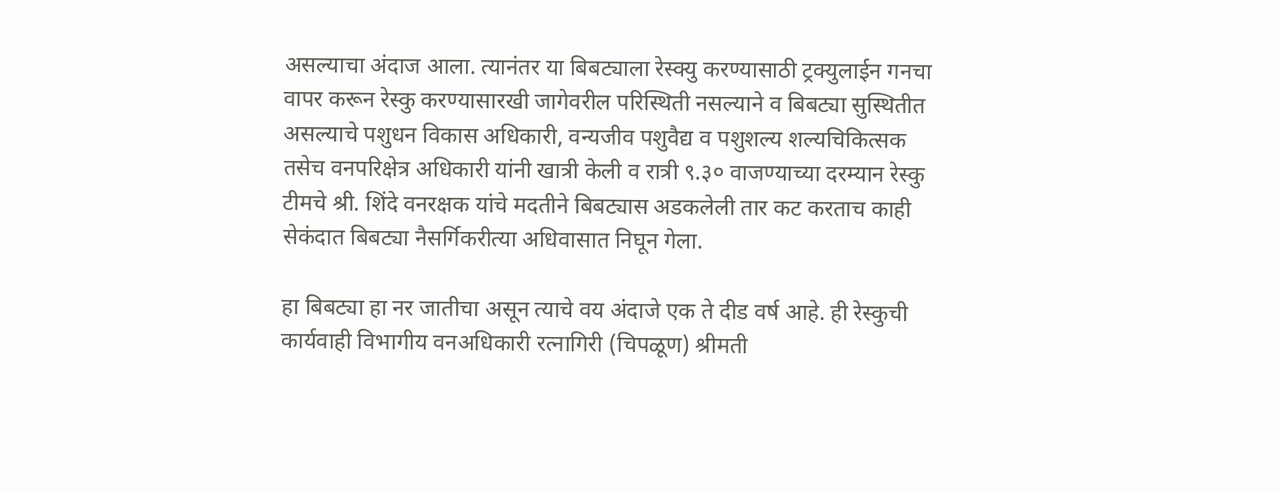असल्याचा अंदाज आला. त्यानंतर या बिबट्याला रेस्क्यु करण्यासाठी ट्रक्युलाईन गनचा वापर करून रेस्कु करण्यासारखी जागेवरील परिस्थिती नसल्याने व बिबट्या सुस्थितीत असल्याचे पशुधन विकास अधिकारी, वन्यजीव पशुवैद्य व पशुशल्य शल्यचिकित्सक तसेच वनपरिक्षेत्र अधिकारी यांनी खात्री केली व रात्री ९.३० वाजण्याच्या दरम्यान रेस्कु टीमचे श्री. शिंदे वनरक्षक यांचे मदतीने बिबट्यास अडकलेली तार कट करताच काही सेकंदात बिबट्या नैसर्गिकरीत्या अधिवासात निघून गेला.

हा बिबट्या हा नर जातीचा असून त्याचे वय अंदाजे एक ते दीड वर्ष आहे. ही रेस्कुची कार्यवाही विभागीय वनअधिकारी रत्नागिरी (चिपळूण) श्रीमती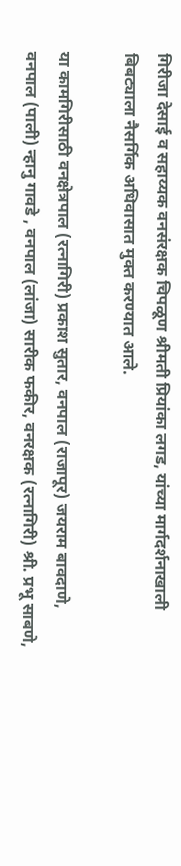गिरीजा देसाई व सहाय्यक वनसंरक्षक चिपळूण श्रीमती प्रियांका लगड, यांच्या मार्गदर्शनाखाली बिबट्याला नैसर्गिक अधिवासात मुक्त करण्यात आले.

या कामगिरीसाठी वनक्षेत्रपाल (रत्नागिरी) प्रकाश सुतार, वनपाल (राजापूर) जयराम बावदाणे, वनपाल (पाली) न्हानु गावडे , वनपाल (लांजा) सारीक फकीर, वनरक्षक (रत्नागिरी) श्री. प्रभू साबणे,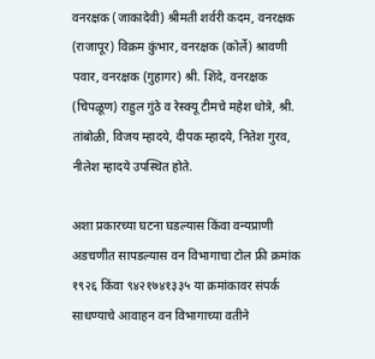वनरक्षक (जाकादेवी) श्रीमती शर्वरी कदम, वनरक्षक (राजापूर) विक्रम कुंभार, वनरक्षक (कोर्ले) श्रावणी पवार, वनरक्षक (गुहागर) श्री. शिंदे, वनरक्षक (चिपळूण) राहुल गुंठे व रेस्क्यू टीमचे महेश धोत्रे, श्री. तांबोळी, विजय म्हादये, दीपक म्हादये, नितेश गुरव, नीलेश म्हादये उपस्थित होते.

अशा प्रकारच्या घटना घडल्यास किंवा वन्यप्राणी अडचणीत सापडल्यास वन विभागाचा टोल फ्री क्रमांक १९२६ किंवा ९४२१७४१३३५ या क्रमांकावर संपर्क साधण्याचे आवाहन वन विभागाच्या वतीने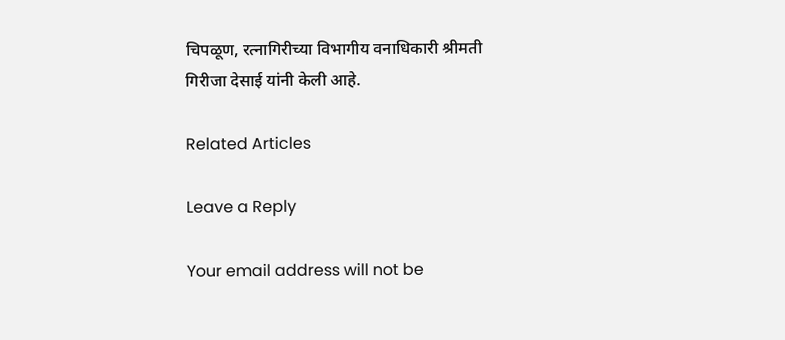चिपळूण, रत्नागिरीच्या विभागीय वनाधिकारी श्रीमती गिरीजा देसाई यांनी केली आहे.

Related Articles

Leave a Reply

Your email address will not be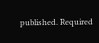published. Required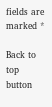fields are marked *

Back to top button